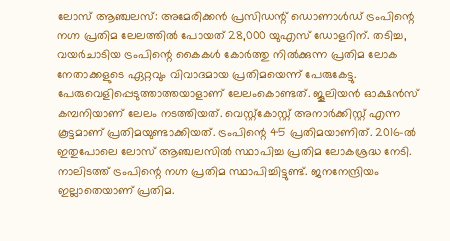ലോസ് ആഞ്ചലസ്: അമേരിക്കന്‍ പ്രസിഡന്റ് ഡൊണാള്‍ഡ് ട്രംപിന്റെ നഗ്ന പ്രതിമ ലേലത്തില്‍ പോയത് 28,000 യുഎസ് ഡോളറിന്. തടിച്ച, വയര്‍ചാടിയ ട്രംപിന്റെ കൈകള്‍ കോര്‍ത്തു നില്‍ക്കുന്ന പ്രതിമ ലോക നേതാക്കളുടെ ഏറ്റവും വിവാദമായ പ്രതിമയെന്ന് പേരുകേട്ടു. പേരുവെളിപ്പെടുത്താത്തയാളാണ് ലേലംകൊണ്ടത്. ജൂലിയന്‍ ഓക്ഷന്‍സ് കമ്പനിയാണ് ലേലം നടത്തിയത്. വെസ്റ്റ്കോസ്റ്റ് അനാര്‍ക്കിസ്റ്റ് എന്ന കൂട്ടമാണ് പ്രതിമയുണ്ടാക്കിയത്. ട്രംപിന്റെ 45 പ്രതിമയാണിത്. 2016-ല്‍ ഇതുപോലെ ലോസ് ആഞ്ചലസില്‍ സ്ഥാപിച്ച പ്രതിമ ലോകശ്രദ്ധ നേടി. നാലിടത്ത് ട്രംപിന്റെ നഗ്ന പ്രതിമ സ്ഥാപിച്ചിട്ടുണ്ട്. ജനനേന്ദ്രിയം ഇല്ലാതെയാണ് പ്രതിമ.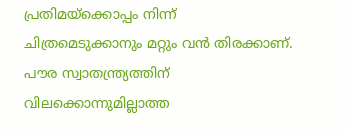പ്രതിമയ്ക്കൊപ്പം നിന്ന് ചിത്രമെടുക്കാനും മറ്റും വന്‍ തിരക്കാണ്. പൗര സ്വാതന്ത്ര്യത്തിന് വിലക്കൊന്നുമില്ലാത്ത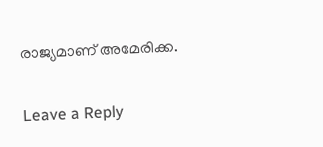രാജ്യമാണ് അമേരിക്ക.

Leave a Reply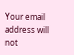Your email address will not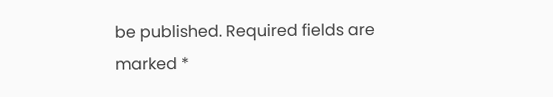be published. Required fields are marked *